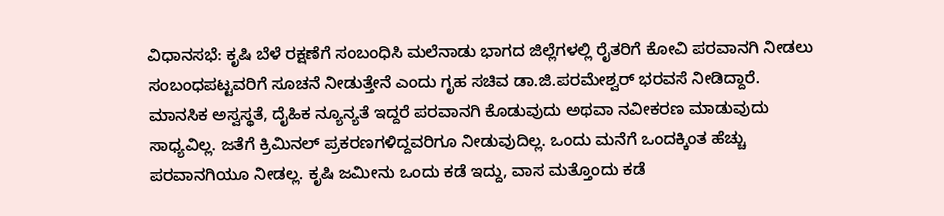ವಿಧಾನಸಭೆ: ಕೃಷಿ ಬೆಳೆ ರಕ್ಷಣೆಗೆ ಸಂಬಂಧಿಸಿ ಮಲೆನಾಡು ಭಾಗದ ಜಿಲ್ಲೆಗಳಲ್ಲಿ ರೈತರಿಗೆ ಕೋವಿ ಪರವಾನಗಿ ನೀಡಲು ಸಂಬಂಧಪಟ್ಟವರಿಗೆ ಸೂಚನೆ ನೀಡುತ್ತೇನೆ ಎಂದು ಗೃಹ ಸಚಿವ ಡಾ.ಜಿ.ಪರಮೇಶ್ವರ್ ಭರವಸೆ ನೀಡಿದ್ದಾರೆ.
ಮಾನಸಿಕ ಅಸ್ವಸ್ಥತೆ, ದೈಹಿಕ ನ್ಯೂನ್ಯತೆ ಇದ್ದರೆ ಪರವಾನಗಿ ಕೊಡುವುದು ಅಥವಾ ನವೀಕರಣ ಮಾಡುವುದು ಸಾಧ್ಯವಿಲ್ಲ. ಜತೆಗೆ ಕ್ರಿಮಿನಲ್ ಪ್ರಕರಣಗಳಿದ್ದವರಿಗೂ ನೀಡುವುದಿಲ್ಲ. ಒಂದು ಮನೆಗೆ ಒಂದಕ್ಕಿಂತ ಹೆಚ್ಚು ಪರವಾನಗಿಯೂ ನೀಡಲ್ಲ. ಕೃಷಿ ಜಮೀನು ಒಂದು ಕಡೆ ಇದ್ದು, ವಾಸ ಮತ್ತೊಂದು ಕಡೆ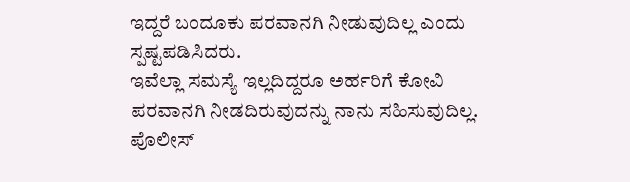ಇದ್ದರೆ ಬಂದೂಕು ಪರವಾನಗಿ ನೀಡುವುದಿಲ್ಲ ಎಂದು ಸ್ಪಷ್ಟಪಡಿಸಿದರು.
ಇವೆಲ್ಲಾ ಸಮಸ್ಯೆ ಇಲ್ಲದಿದ್ದರೂ ಅರ್ಹರಿಗೆ ಕೋವಿ ಪರವಾನಗಿ ನೀಡದಿರುವುದನ್ನು ನಾನು ಸಹಿಸುವುದಿಲ್ಲ. ಪೊಲೀಸ್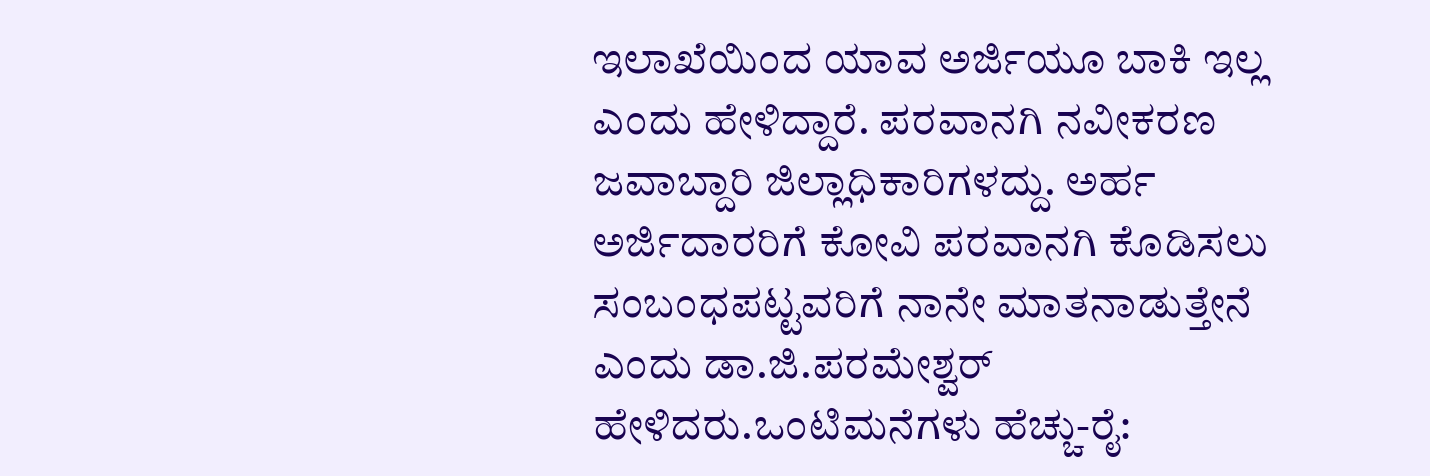ಇಲಾಖೆಯಿಂದ ಯಾವ ಅರ್ಜಿಯೂ ಬಾಕಿ ಇಲ್ಲ ಎಂದು ಹೇಳಿದ್ದಾರೆ. ಪರವಾನಗಿ ನವೀಕರಣ ಜವಾಬ್ದಾರಿ ಜಿಲ್ಲಾಧಿಕಾರಿಗಳದ್ದು. ಅರ್ಹ ಅರ್ಜಿದಾರರಿಗೆ ಕೋವಿ ಪರವಾನಗಿ ಕೊಡಿಸಲು ಸಂಬಂಧಪಟ್ಟವರಿಗೆ ನಾನೇ ಮಾತನಾಡುತ್ತೇನೆ ಎಂದು ಡಾ.ಜಿ.ಪರಮೇಶ್ವರ್ ಹೇಳಿದರು.ಒಂಟಿಮನೆಗಳು ಹೆಚ್ಚು-ರೈ: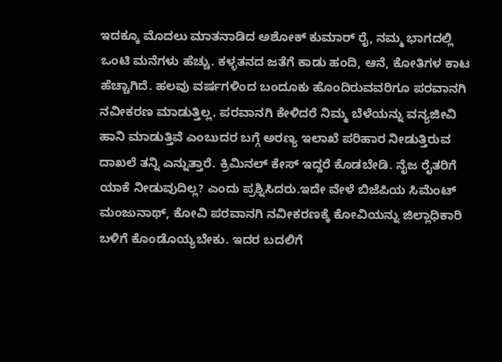ಇದಕ್ಕೂ ಮೊದಲು ಮಾತನಾಡಿದ ಅಶೋಕ್ ಕುಮಾರ್ ರೈ, ನಮ್ಮ ಭಾಗದಲ್ಲಿ ಒಂಟಿ ಮನೆಗಳು ಹೆಚ್ಚು. ಕಳ್ಳತನದ ಜತೆಗೆ ಕಾಡು ಹಂದಿ, ಆನೆ, ಕೋತಿಗಳ ಕಾಟ ಹೆಚ್ಚಾಗಿದೆ. ಹಲವು ವರ್ಷಗಳಿಂದ ಬಂದೂಕು ಹೊಂದಿರುವವರಿಗೂ ಪರವಾನಗಿ ನವೀಕರಣ ಮಾಡುತ್ತಿಲ್ಲ. ಪರವಾನಗಿ ಕೇಳಿದರೆ ನಿಮ್ಮ ಬೆಳೆಯನ್ನು ವನ್ಯಜೀವಿ ಹಾನಿ ಮಾಡುತ್ತಿವೆ ಎಂಬುದರ ಬಗ್ಗೆ ಅರಣ್ಯ ಇಲಾಖೆ ಪರಿಹಾರ ನೀಡುತ್ತಿರುವ ದಾಖಲೆ ತನ್ನಿ ಎನ್ನುತ್ತಾರೆ. ಕ್ರಿಮಿನಲ್ ಕೇಸ್ ಇದ್ದರೆ ಕೊಡಬೇಡಿ. ನೈಜ ರೈತರಿಗೆ ಯಾಕೆ ನೀಡುವುದಿಲ್ಲ? ಎಂದು ಪ್ರಶ್ನಿಸಿದರು.ಇದೇ ವೇಳೆ ಬಿಜೆಪಿಯ ಸಿಮೆಂಟ್ ಮಂಜುನಾಥ್, ಕೋವಿ ಪರವಾನಗಿ ನವೀಕರಣಕ್ಕೆ ಕೋವಿಯನ್ನು ಜಿಲ್ಲಾಧಿಕಾರಿ ಬಳಿಗೆ ಕೊಂಡೊಯ್ಯಬೇಕು. ಇದರ ಬದಲಿಗೆ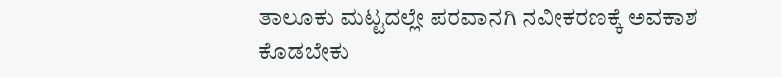ತಾಲೂಕು ಮಟ್ಟದಲ್ಲೇ ಪರವಾನಗಿ ನವೀಕರಣಕ್ಕೆ ಅವಕಾಶ ಕೊಡಬೇಕು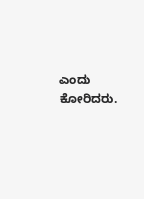ಎಂದು ಕೋರಿದರು.